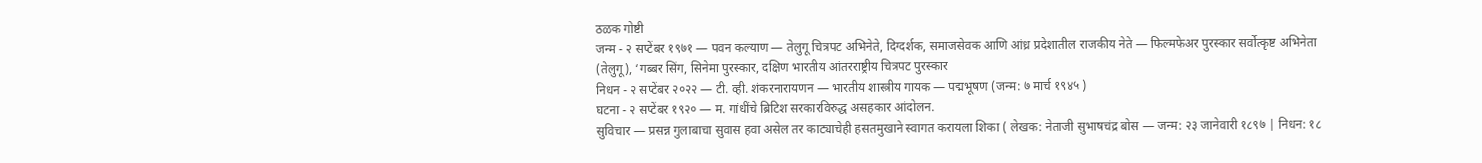ठळक गोष्टी
जन्म - २ सप्टेंबर १९७१ — पवन कल्याण — तेलुगू चित्रपट अभिनेते, दिग्दर्शक, समाजसेवक आणि आंध्र प्रदेशातील राजकीय नेते — फिल्मफेअर पुरस्कार सर्वोत्कृष्ट अभिनेता (तेलुगू), ‘गब्बर सिंग, सिनेमा पुरस्कार, दक्षिण भारतीय आंतरराष्ट्रीय चित्रपट पुरस्कार
निधन - २ सप्टेंबर २०२२ — टी. व्ही. शंकरनारायणन — भारतीय शास्त्रीय गायक — पद्मभूषण (जन्म: ७ मार्च १९४५ )
घटना - २ सप्टेंबर १९२० — म. गांधींचे ब्रिटिश सरकारविरुद्ध असहकार आंदोलन.
सुविचार — प्रसन्न गुलाबाचा सुवास हवा असेल तर काट्याचेही हसतमुखाने स्वागत करायला शिका ( लेखक: नेताजी सुभाषचंद्र बोस — जन्म: २३ जानेवारी १८९७ | निधन: १८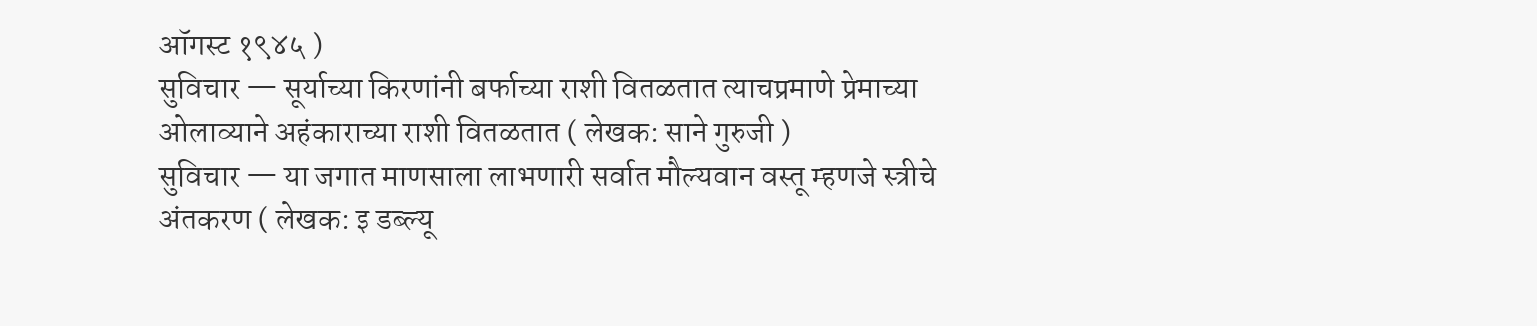ऑगस्ट १९४५ )
सुविचार — सूर्याच्या किरणांनी बर्फाच्या राशी वितळतात त्याचप्रमाणे प्रेमाच्या ओलाव्याने अहंकाराच्या राशी वितळतात ( लेखक: साने गुरुजी )
सुविचार — या जगात माणसाला लाभणारी सर्वात मौल्यवान वस्तू म्हणजे स्त्रीचे अंतकरण ( लेखक: इ डब्ल्यू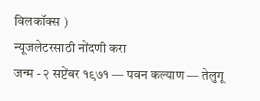विलकॉक्स )
न्यूजलेटरसाठी नोंदणी करा
जन्म - २ सप्टेंबर १९७१ — पवन कल्याण — तेलुगू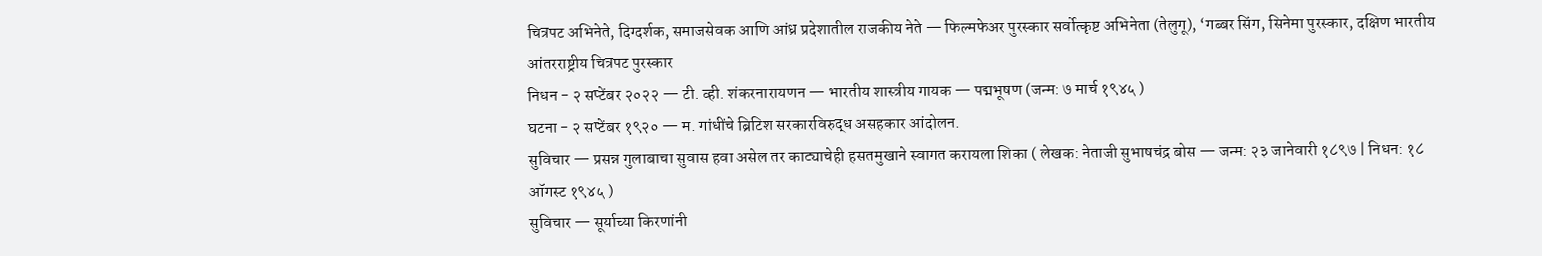चित्रपट अभिनेते, दिग्दर्शक, समाजसेवक आणि आंध्र प्रदेशातील राजकीय नेते — फिल्मफेअर पुरस्कार सर्वोत्कृष्ट अभिनेता (तेलुगू), ‘गब्बर सिंग, सिनेमा पुरस्कार, दक्षिण भारतीय आंतरराष्ट्रीय चित्रपट पुरस्कार
निधन - २ सप्टेंबर २०२२ — टी. व्ही. शंकरनारायणन — भारतीय शास्त्रीय गायक — पद्मभूषण (जन्म: ७ मार्च १९४५ )
घटना - २ सप्टेंबर १९२० — म. गांधींचे ब्रिटिश सरकारविरुद्ध असहकार आंदोलन.
सुविचार — प्रसन्न गुलाबाचा सुवास हवा असेल तर काट्याचेही हसतमुखाने स्वागत करायला शिका ( लेखक: नेताजी सुभाषचंद्र बोस — जन्म: २३ जानेवारी १८९७ | निधन: १८ ऑगस्ट १९४५ )
सुविचार — सूर्याच्या किरणांनी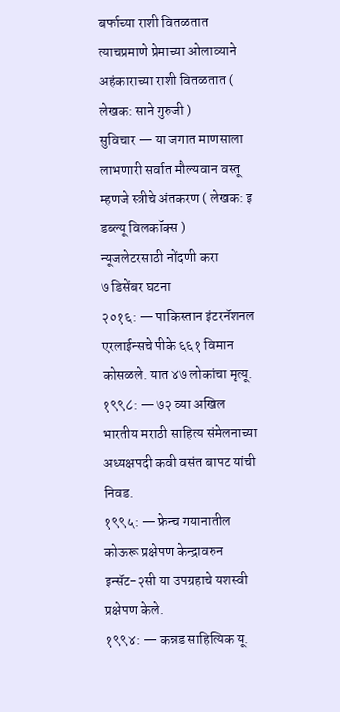बर्फाच्या राशी वितळतात त्याचप्रमाणे प्रेमाच्या ओलाव्याने अहंकाराच्या राशी वितळतात ( लेखक: साने गुरुजी )
सुविचार — या जगात माणसाला लाभणारी सर्वात मौल्यवान वस्तू म्हणजे स्त्रीचे अंतकरण ( लेखक: इ डब्ल्यू विलकॉक्स )
न्यूजलेटरसाठी नोंदणी करा
७ डिसेंबर घटना
२०१६: — पाकिस्तान इंटरनॅशनल एरलाईन्सचे पीके ६६१ विमान कोसळले. यात ४७ लोकांचा मृत्यू.
१९९८: — ७२ व्या अखिल भारतीय मराठी साहित्य संमेलनाच्या अध्यक्षपदी कवी वसंत बापट यांची निवड.
१९९५: — फ्रेन्च गयानातील कोऊरू प्रक्षेपण केन्द्रावरुन इन्सॅट-२सी या उपग्रहाचे यशस्वी प्रक्षेपण केले.
१९९४: — कन्नड साहित्यिक यू.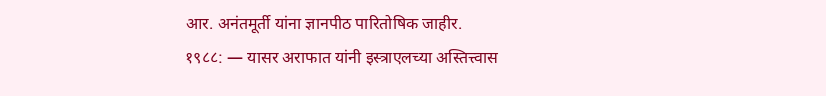आर. अनंतमूर्ती यांना ज्ञानपीठ पारितोषिक जाहीर.
१९८८: — यासर अराफात यांनी इस्त्राएलच्या अस्तित्त्वास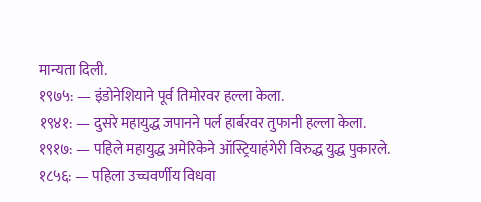मान्यता दिली.
१९७५: — इंडोनेशियाने पूर्व तिमोरवर हल्ला केला.
१९४१: — दुसरे महायुद्ध जपानने पर्ल हार्बरवर तुफानी हल्ला केला.
१९१७: — पहिले महायुद्ध अमेरिकेने ऑस्ट्रियाहंगेरी विरुद्ध युद्ध पुकारले.
१८५६: — पहिला उच्चवर्णीय विधवा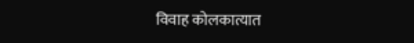विवाह कोलकात्यात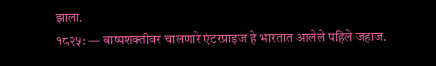झाला.
१८२५: — बाष्पशक्तीवर चालणारे एंटरप्राइज हे भारतात आलेले पहिले जहाज.